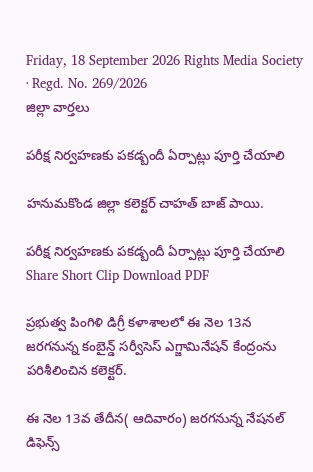Friday, 18 September 2026 Rights Media Society · Regd. No. 269/2026
జిల్లా వార్తలు

పరీక్ష నిర్వహణకు పకడ్బందీ ఏర్పాట్లు పూర్తి చేయాలి

హనుమకొండ జిల్లా కలెక్టర్ చాహత్ బాజ్ పాయి.

పరీక్ష నిర్వహణకు పకడ్బందీ ఏర్పాట్లు పూర్తి చేయాలి
Share Short Clip Download PDF

ప్రభుత్వ పింగిళి డిగ్రీ కళాశాలలో ఈ నెల 13న జరగనున్న కంబైన్డ్ సర్వీసెస్ ఎగ్జామినేషన్‌ కేంద్రంను పరిశీలించిన కలెక్టర్.

ఈ నెల 13వ తేదీన( ఆదివారం) జరగనున్న నేషనల్ డిఫెన్స్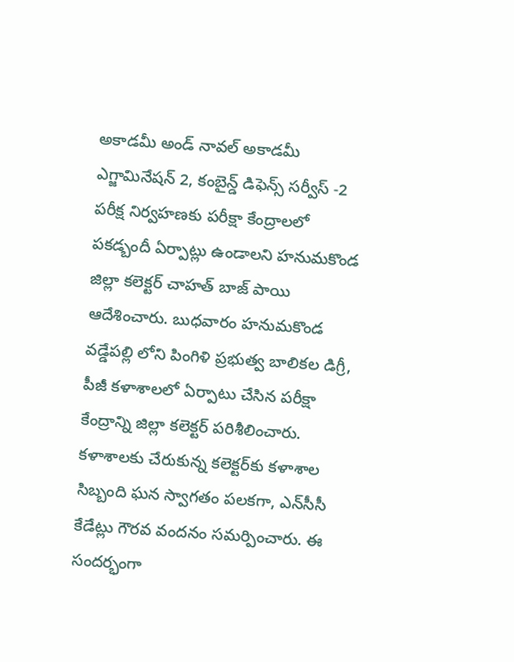అకాడమీ అండ్ నావల్ అకాడమీ ఎగ్జామినేషన్ 2, కంబైన్డ్ డిఫెన్స్ సర్వీస్ -2 పరీక్ష నిర్వహణకు పరీక్షా కేంద్రాలలో పకడ్బందీ ఏర్పాట్లు ఉండాలని హనుమకొండ జిల్లా కలెక్టర్ చాహత్ బాజ్ పాయి ఆదేశించారు. బుధవారం హనుమకొండ వడ్డేపల్లి లోని పింగిళి ప్రభుత్వ బాలికల డిగ్రీ, పీజీ కళాశాలలో ఏర్పాటు చేసిన పరీక్షా కేంద్రాన్ని జిల్లా కలెక్టర్ పరిశీలించారు.
కళాశాలకు చేరుకున్న కలెక్టర్‌కు కళాశాల సిబ్బంది ఘన స్వాగతం పలకగా, ఎన్‌సీసీ కేడేట్లు గౌరవ వందనం సమర్పించారు. ఈ సందర్భంగా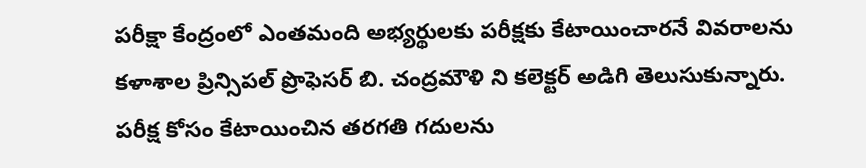పరీక్షా కేంద్రంలో ఎంతమంది అభ్యర్థులకు పరీక్షకు కేటాయించారనే వివరాలను కళాశాల ప్రిన్సిపల్ ప్రొఫెసర్ బి. చంద్రమౌళి ని కలెక్టర్ అడిగి తెలుసుకున్నారు. పరీక్ష కోసం కేటాయించిన తరగతి గదులను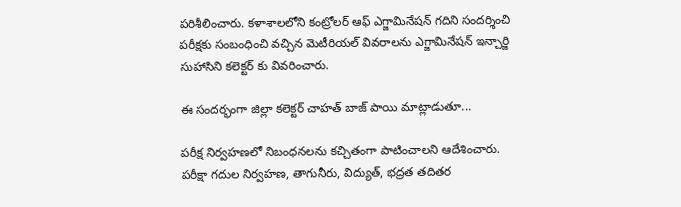పరిశీలించారు. కళాశాలలోని కంట్రోలర్ ఆఫ్ ఎగ్జామినేషన్ గదిని సందర్శించి పరీక్షకు సంబంధించి వచ్చిన మెటీరియల్ వివరాలను ఎగ్జామినేషన్ ఇన్చార్జి సుహాసిని కలెక్టర్ కు వివరించారు.

ఈ సందర్భంగా జిల్లా కలెక్టర్ చాహత్ బాజ్ పాయి మాట్లాడుతూ...

పరీక్ష నిర్వహణలో నిబంధనలను కచ్చితంగా పాటించాలని ఆదేశించారు. పరీక్షా గదుల నిర్వహణ, తాగునీరు, విద్యుత్, భద్రత తదితర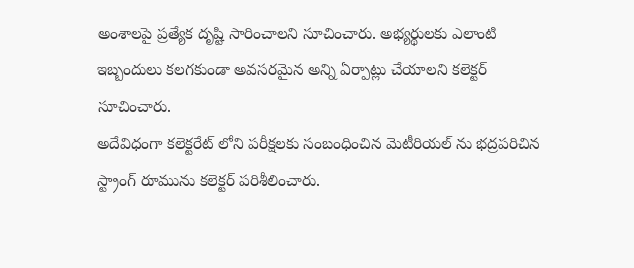అంశాలపై ప్రత్యేక దృష్టి సారించాలని సూచించారు. అభ్యర్థులకు ఎలాంటి ఇబ్బందులు కలగకుండా అవసరమైన అన్ని ఏర్పాట్లు చేయాలని కలెక్టర్ సూచించారు.
అదేవిధంగా కలెక్టరేట్ లోని పరీక్షలకు సంబంధించిన మెటీరియల్ ను భద్రపరిచిన స్ట్రాంగ్ రూమును కలెక్టర్ పరిశీలించారు.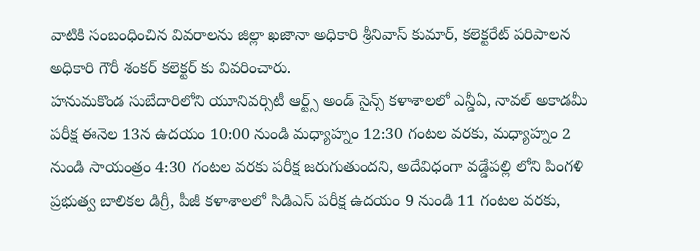వాటికి సంబంధించిన వివరాలను జిల్లా ఖజానా అధికారి శ్రీనివాస్ కుమార్, కలెక్టరేట్ పరిపాలన అధికారి గౌరీ శంకర్ కలెక్టర్ కు వివరించారు.
హనుమకొండ సుబేదారిలోని యూనివర్సిటీ ఆర్ట్స్ అండ్ సైన్స్ కళాశాలలో ఎన్డీఏ, నావల్ అకాడమీ పరీక్ష ఈనెల 13న ఉదయం 10:00 నుండి మధ్యాహ్నం 12:30 గంటల వరకు, మధ్యాహ్నం 2 నుండి సాయంత్రం 4:30 గంటల వరకు పరీక్ష జరుగుతుందని, అదేవిధంగా వడ్డేపల్లి లోని పింగళి ప్రభుత్వ బాలికల డిగ్రీ, పీజీ కళాశాలలో సిడిఎస్ పరీక్ష ఉదయం 9 నుండి 11 గంటల వరకు,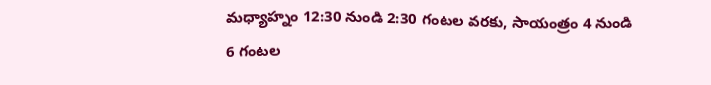మధ్యాహ్నం 12:30 నుండి 2:30 గంటల వరకు, సాయంత్రం 4 నుండి 6 గంటల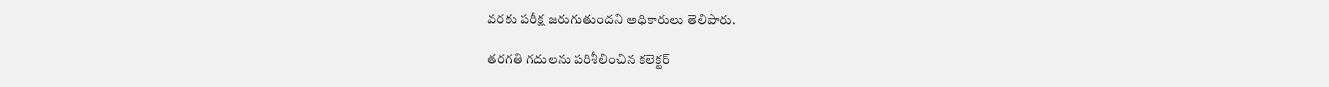వరకు పరీక్ష జరుగుతుందని అధికారులు తెలిపారు.

తరగతి గదులను పరిశీలించిన కలెక్టర్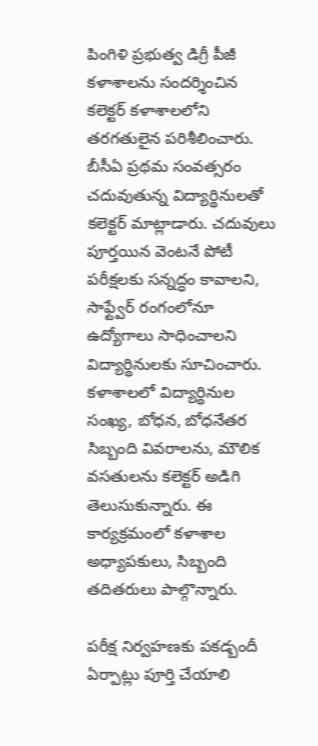పింగిళి ప్రభుత్వ డిగ్రీ పీజీ కళాశాలను సందర్శించిన కలెక్టర్ కళాశాలలోని తరగతులైన పరిశీలించారు. బీసీఏ ప్రథమ సంవత్సరం చదువుతున్న విద్యార్థినులతో కలెక్టర్ మాట్లాడారు. చదువులు పూర్తయిన వెంటనే పోటీ పరీక్షలకు సన్నద్ధం కావాలని, సాఫ్ట్వేర్ రంగంలోనూ ఉద్యోగాలు సాధించాలని విద్యార్థినులకు సూచించారు. కళాశాలలో విద్యార్థినుల సంఖ్య, బోధన, బోధనేతర సిబ్బంది వివరాలను, మౌలిక వసతులను కలెక్టర్ అడిగి తెలుసుకున్నారు. ఈ కార్యక్రమంలో కళాశాల అధ్యాపకులు, సిబ్బంది తదితరులు పాల్గొన్నారు.

పరీక్ష నిర్వహణకు పకడ్బందీ ఏర్పాట్లు పూర్తి చేయాలి